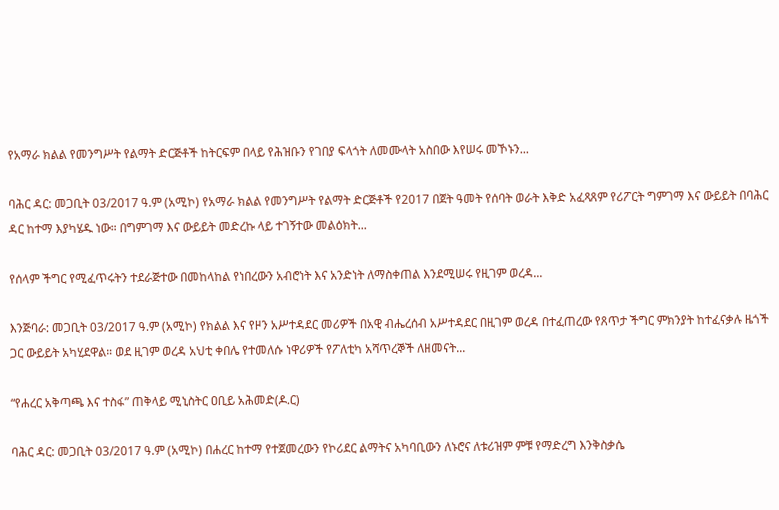የአማራ ክልል የመንግሥት የልማት ድርጅቶች ከትርፍም በላይ የሕዝቡን የገበያ ፍላጎት ለመሙላት አስበው እየሠሩ መኾኑን...

ባሕር ዳር: መጋቢት 03/2017 ዓ.ም (አሚኮ) የአማራ ክልል የመንግሥት የልማት ድርጅቶች የ2017 በጀት ዓመት የሰባት ወራት እቅድ አፈጻጸም የሪፖርት ግምገማ እና ውይይት በባሕር ዳር ከተማ እያካሄዱ ነው። በግምገማ እና ውይይት መድረኩ ላይ ተገኝተው መልዕክት...

የሰላም ችግር የሚፈጥሩትን ተደራጅተው በመከላከል የነበረውን አብሮነት እና አንድነት ለማስቀጠል እንደሚሠሩ የዚገም ወረዳ...

እንጅባራ: መጋቢት 03/2017 ዓ.ም (አሚኮ) የክልል እና የዞን አሥተዳደር መሪዎች በአዊ ብሔረሰብ አሥተዳደር በዚገም ወረዳ በተፈጠረው የጸጥታ ችግር ምክንያት ከተፈናቃሉ ዜጎች ጋር ውይይት አካሂደዋል። ወደ ዚገም ወረዳ አህቲ ቀበሌ የተመለሱ ነዋሪዎች የፖለቲካ አሻጥረኞች ለዘመናት...

“የሐረር አቅጣጫ እና ተስፋ” ጠቅላይ ሚኒስትር ዐቢይ አሕመድ(ዶ.ር)

ባሕር ዳር: መጋቢት 03/2017 ዓ.ም (አሚኮ) በሐረር ከተማ የተጀመረውን የኮሪደር ልማትና አካባቢውን ለኑሮና ለቱሪዝም ምቹ የማድረግ እንቅስቃሴ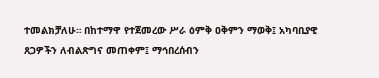ተመልክቻለሁ። በከተማዋ የተጀመረው ሥራ ዕምቅ ዐቅምን ማወቅ፤ አካባቢያዊ ጸጋዎችን ለብልጽግና መጠቀም፤ ማኅበረሰብን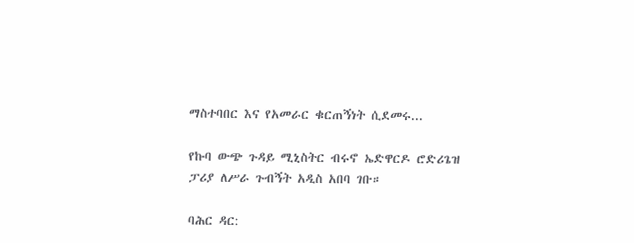ማስተባበር እና የአመራር ቁርጠኝነት ሲደመሩ...

የኩባ ውጭ ጉዳይ ሚኒስትር ብሩኖ ኤድዋርዶ ሮድሪጌዝ ፓሪያ ለሥራ ጉብኝት አዲስ አበባ ገቡ።

ባሕር ዳር: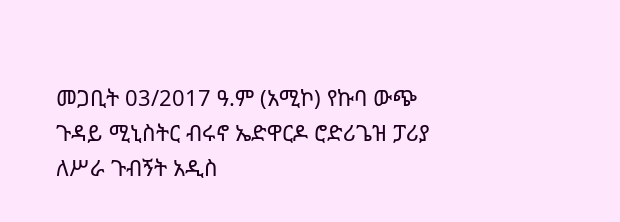መጋቢት 03/2017 ዓ.ም (አሚኮ) የኩባ ውጭ ጉዳይ ሚኒስትር ብሩኖ ኤድዋርዶ ሮድሪጌዝ ፓሪያ ለሥራ ጉብኝት አዲስ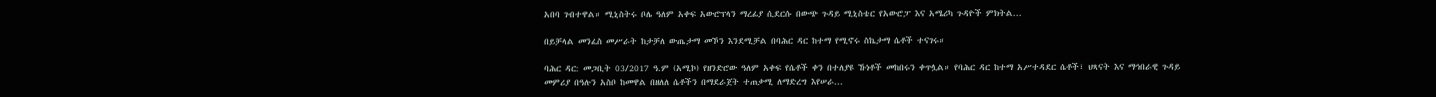አበባ ገብተዋል። ሚኒስትሩ ቦሌ ዓለም አቀፍ አውሮፕላን ማረፊያ ሲደርሱ በውጭ ጉዳይ ሚኒስቴር የአውሮፓ እና አሜሪካ ጉዳዮች ምክትል...

በይቻላል መንፈስ መሥራት ከታቻለ ውጤታማ መኾን እንደሚቻል በባሕር ዳር ከተማ የሚኖሩ ስኬታማ ሴቶች ተናገሩ።

ባሕር ዳር: መጋቢት 03/2017 ዓ.ም (አሚኮ) የዘንድሮው ዓለም አቀፍ የሴቶች ቀን በተለያዩ ኹነቶች መከበሩን ቀጥሏል። የባሕር ዳር ከተማ አሥተዳደር ሴቶች፣ ህጻናት እና ማኅበራዊ ጉዳይ መምሪያ በዓሉን አስቦ ከመዋል በዘለለ ሴቶችን በማደራጀት ተጠቃሚ ለማድረግ እየሠራ...